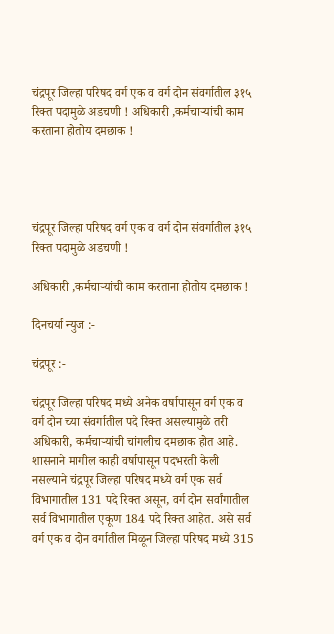चंद्रपूर जिल्हा परिषद वर्ग एक व वर्ग दोन संवर्गातील ३१५ रिक्त पदामुळे अडचणी ! अधिकारी ,कर्मचाऱ्यांची काम करताना होतोय दमछाक !




चंद्रपूर जिल्हा परिषद वर्ग एक व वर्ग दोन संवर्गातील ३१५ रिक्त पदामुळे अडचणी !

अधिकारी ,कर्मचाऱ्यांची काम करताना होतोय दमछाक !

दिनचर्या न्युज :-

चंद्रपूर :-

चंद्रपूर जिल्हा परिषद मध्ये अनेक वर्षापासून वर्ग एक व वर्ग दोन च्या संवर्गातील पदे रिक्त असल्यामुळे तरी अधिकारी, कर्मचाऱ्यांची चांगलीच दमछाक होत आहे. शासनाने मागील काही वर्षापासून पदभरती केली नसल्याने चंद्रपूर जिल्हा परिषद मध्ये वर्ग एक सर्व विभागातील 131 पदे रिक्त असून, वर्ग दोन सर्वांगातील सर्व विभागातील एकूण 184 पदे रिक्त आहेत. असे सर्व वर्ग एक व दोन वर्गातील मिळून जिल्हा परिषद मध्ये 315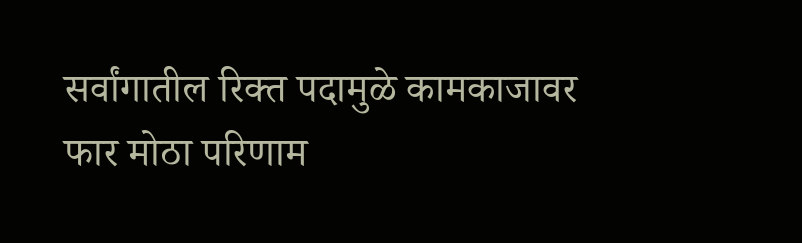सर्वांगातील रिक्त पदामुळे कामकाजावर फार मोठा परिणाम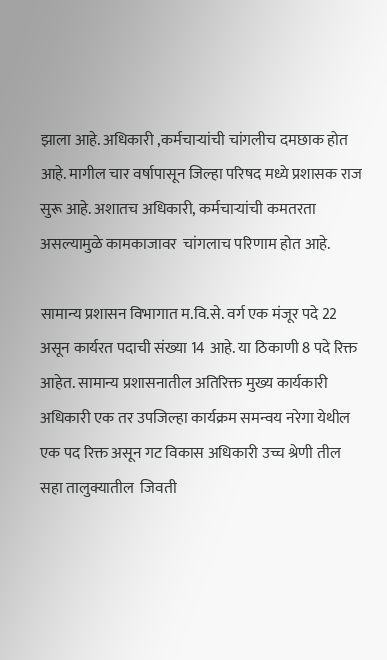झाला आहे. अधिकारी ,कर्मचाऱ्यांची चांगलीच दमछाक होत आहे. मागील चार वर्षापासून जिल्हा परिषद मध्ये प्रशासक राज सुरू आहे. अशातच अधिकारी, कर्मचाऱ्यांची कमतरता असल्यामुळे कामकाजावर  चांगलाच परिणाम होत आहे.

सामान्य प्रशासन विभागात म.वि.से. वर्ग एक मंजूर पदे 22 असून कार्यरत पदाची संख्या 14 आहे. या ठिकाणी 8 पदे रिक्त आहेत. सामान्य प्रशासनातील अतिरिक्त मुख्य कार्यकारी अधिकारी एक तर उपजिल्हा कार्यक्रम समन्वय नरेगा येथील एक पद रिक्त असून गट विकास अधिकारी उच्च श्रेणी तील सहा तालुक्यातील  जिवती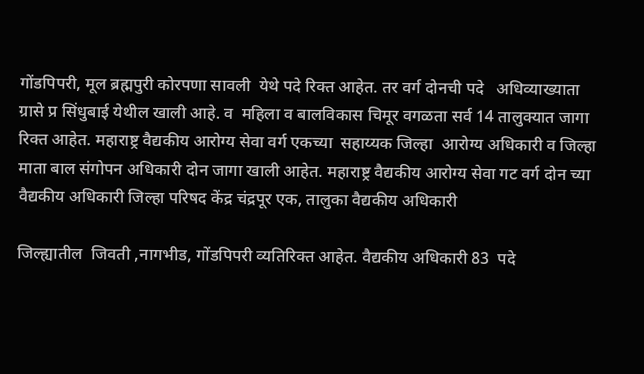गोंडपिपरी, मूल ब्रह्मपुरी कोरपणा सावली  येथे पदे रिक्त आहेत. तर वर्ग दोनची पदे   अधिव्याख्याता ग्रासे प्र सिंधुबाई येथील खाली आहे. व  महिला व बालविकास चिमूर वगळता सर्व 14 तालुक्यात जागा रिक्त आहेत. महाराष्ट्र वैद्यकीय आरोग्य सेवा वर्ग एकच्या  सहाय्यक जिल्हा  आरोग्य अधिकारी व जिल्हा माता बाल संगोपन अधिकारी दोन जागा खाली आहेत. महाराष्ट्र वैद्यकीय आरोग्य सेवा गट वर्ग दोन च्या  वैद्यकीय अधिकारी जिल्हा परिषद केंद्र चंद्रपूर एक, तालुका वैद्यकीय अधिकारी

जिल्ह्यातील  जिवती ,नागभीड, गोंडपिपरी व्यतिरिक्त आहेत. वैद्यकीय अधिकारी 83  पदे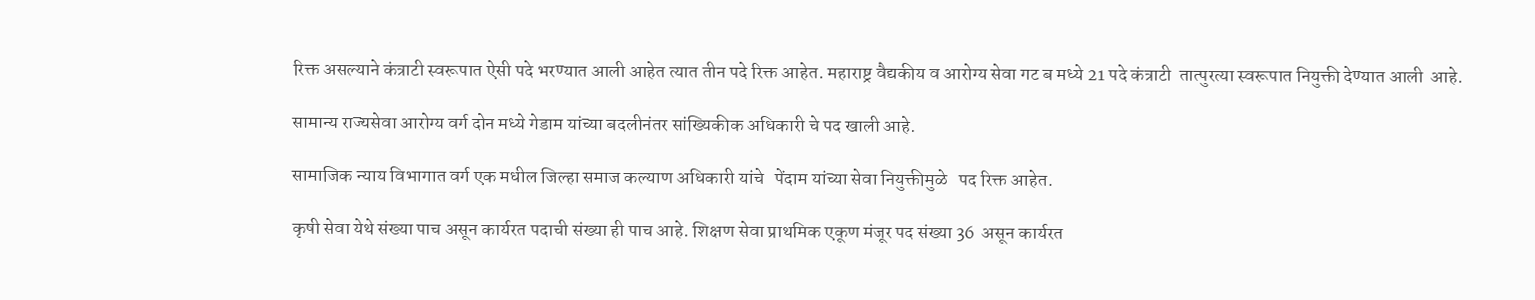रिक्त असल्याने कंत्राटी स्वरूपात ऐसी पदे भरण्यात आली आहेत त्यात तीन पदे रिक्त आहेत. महाराष्ट्र वैद्यकीय व आरोग्य सेवा गट ब मध्ये 21 पदे कंत्राटी  तात्पुरत्या स्वरूपात नियुक्ती देण्यात आली  आहे.

सामान्य राज्यसेवा आरोग्य वर्ग दोन मध्ये गेडाम यांच्या बदलीनंतर सांख्यिकीक अधिकारी चे पद खाली आहे.

सामाजिक न्याय विभागात वर्ग एक मधील जिल्हा समाज कल्याण अधिकारी यांचे   पेंदाम यांच्या सेवा नियुक्तीमुळे   पद रिक्त आहेत.

कृषी सेवा येथे संख्या पाच असून कार्यरत पदाची संख्या ही पाच आहे. शिक्षण सेवा प्राथमिक एकूण मंजूर पद संख्या 36  असून कार्यरत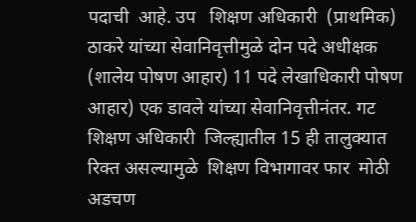पदाची  आहे. उप   शिक्षण अधिकारी  (प्राथमिक) ठाकरे यांच्या सेवानिवृत्तीमुळे दोन पदे अधीक्षक (शालेय पोषण आहार) 11 पदे लेखाधिकारी पोषण आहार) एक डावले यांच्या सेवानिवृत्तीनंतर. गट शिक्षण अधिकारी  जिल्ह्यातील 15 ही तालुक्यात रिक्त असल्यामुळे  शिक्षण विभागावर फार  मोठी अडचण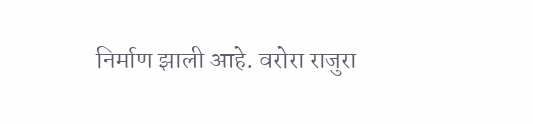निर्माण झाली आहे. वरोरा राजुरा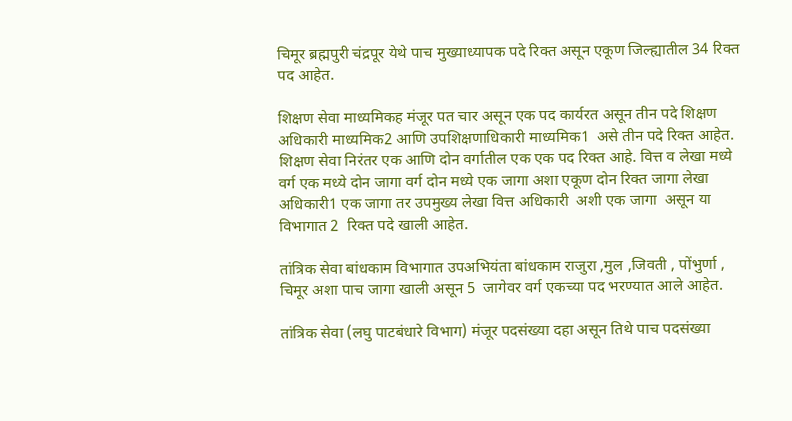चिमूर ब्रह्मपुरी चंद्रपूर येथे पाच मुख्याध्यापक पदे रिक्त असून एकूण जिल्ह्यातील 34 रिक्त पद आहेत.

शिक्षण सेवा माध्यमिकह मंजूर पत चार असून एक पद कार्यरत असून तीन पदे शिक्षण अधिकारी माध्यमिक2 आणि उपशिक्षणाधिकारी माध्यमिक1  असे तीन पदे रिक्त आहेत. शिक्षण सेवा निरंतर एक आणि दोन वर्गातील एक एक पद रिक्त आहे. वित्त व लेखा मध्ये वर्ग एक मध्ये दोन जागा वर्ग दोन मध्ये एक जागा अशा एकूण दोन रिक्त जागा लेखा अधिकारी1 एक जागा तर उपमुख्य लेखा वित्त अधिकारी  अशी एक जागा  असून या विभागात 2  रिक्त पदे खाली आहेत.

तांत्रिक सेवा बांधकाम विभागात उपअभियंता बांधकाम राजुरा ,मुल ,जिवती , पोंभुर्णा , चिमूर अशा पाच जागा खाली असून 5  जागेवर वर्ग एकच्या पद भरण्यात आले आहेत.

तांत्रिक सेवा (लघु पाटबंधारे विभाग) मंजूर पदसंख्या दहा असून तिथे पाच पदसंख्या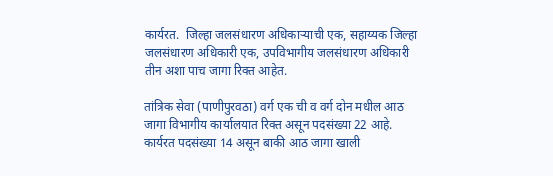कार्यरत.  जिल्हा जलसंधारण अधिकाऱ्याची एक, सहाय्यक जिल्हा जलसंधारण अधिकारी एक, उपविभागीय जलसंधारण अधिकारी तीन अशा पाच जागा रिक्त आहेत.

तांत्रिक सेवा (पाणीपुरवठा) वर्ग एक ची व वर्ग दोन मधील आठ जागा विभागीय कार्यालयात रिक्त असून पदसंख्या 22 आहे. कार्यरत पदसंख्या 14 असून बाकी आठ जागा खाली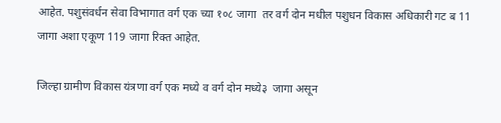आहेत. पशुसंवर्धन सेवा विभागात वर्ग एक च्या १०८ जागा  तर वर्ग दोन मधील पशुधन विकास अधिकारी गट ब 11 जागा अशा एकूण 119 जागा रिक्त आहेत.

जिल्हा ग्रामीण विकास यंत्रणा वर्ग एक मध्ये व वर्ग दोन मध्ये३  जागा असून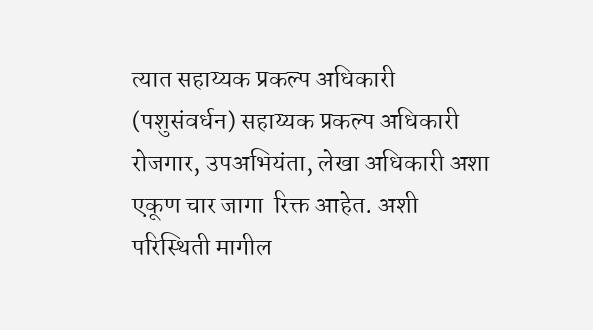त्यात सहाय्यक प्रकल्प अधिकारी (पशुसंवर्धन) सहाय्यक प्रकल्प अधिकारी  रोजगार, उपअभियंता, लेखा अधिकारी अशा एकूण चार जागा  रिक्त आहेत. अशी परिस्थिती मागील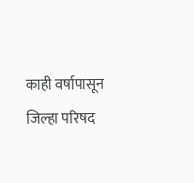काही वर्षापासून जिल्हा परिषद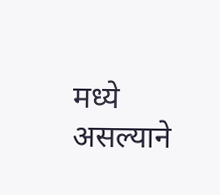मध्ये असल्याने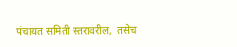पंचायत समिती स्तरावरील,  तसेच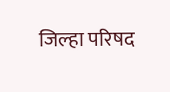जिल्हा परिषद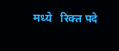मध्ये   रिक्त पदे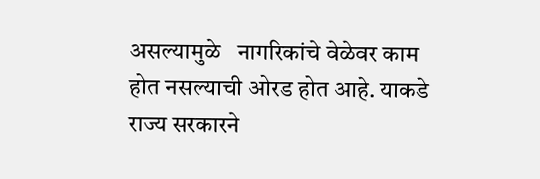असल्यामुळे   नागरिकांचे वेळेवर काम होत नसल्याची ओरड होत आहे. याकडे राज्य सरकारने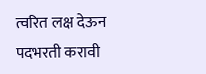त्वरित लक्ष देऊन पदभरती करावी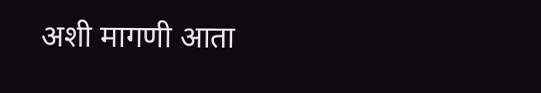अशी मागणी आता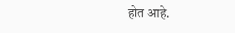होत आहे.